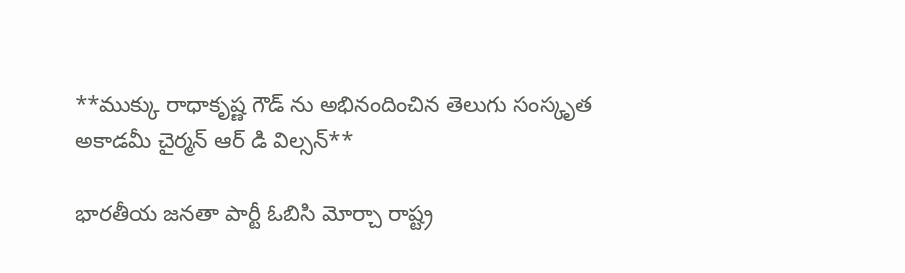**ముక్కు రాధాకృష్ణ గౌడ్ ను అభినందించిన తెలుగు సంస్కృత అకాడమీ చైర్మన్ ఆర్ డి విల్సన్**

భారతీయ జనతా పార్టీ ఓబిసి మోర్చా రాష్ట్ర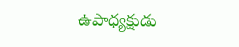ఉపాధ్యక్షుడు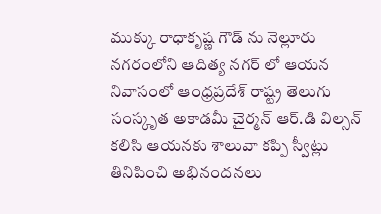ముక్కు రాధాకృష్ణ గౌడ్ ను నెల్లూరు నగరంలోని ఆదిత్య నగర్ లో ఆయన నివాసంలో ఆంధ్రప్రదేశ్ రాష్ట్ర తెలుగు సంస్కృత అకాడమీ చైర్మన్ ఆర్.డి విల్సన్ కలిసి ఆయనకు శాలువా కప్పి స్వీట్లు తినిపించి అభినందనలు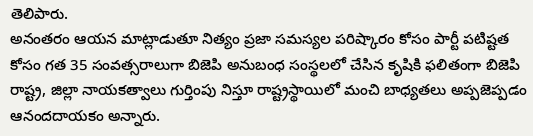తెలిపారు.
అనంతరం ఆయన మాట్లాడుతూ నిత్యం ప్రజా సమస్యల పరిష్కారం కోసం పార్టీ పటిష్టత కోసం గత 35 సంవత్సరాలుగా బిజెపి అనుబంధ సంస్థలలో చేసిన కృషికి ఫలితంగా బిజెపి రాష్ట్ర, జిల్లా నాయకత్వాలు గుర్తింపు నిస్తూ రాష్ట్రస్థాయిలో మంచి బాధ్యతలు అప్పజెప్పడం ఆనందదాయకం అన్నారు.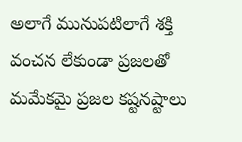అలాగే మునుపటిలాగే శక్తి వంచన లేకుండా ప్రజలతో మమేకమై ప్రజల కష్టనష్టాలు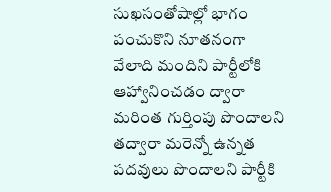సుఖసంతోషాల్లో భాగం పంచుకొని నూతనంగా వేలాది మందిని పార్టీలోకి ఆహ్వానించడం ద్వారా మరింత గుర్తింపు పొందాలని తద్వారా మరెన్నో ఉన్నత పదవులు పొందాలని పార్టీకి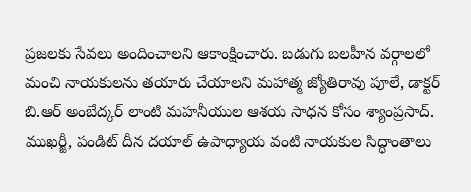ప్రజలకు సేవలు అందించాలని ఆకాంక్షించారు. బడుగు బలహీన వర్గాలలో మంచి నాయకులను తయారు చేయాలని మహాత్మ జ్యోతిరావు పూలే, డాక్టర్ బి.ఆర్ అంబేద్కర్ లాంటి మహనీయుల ఆశయ సాధన కోసం శ్యాంప్రసాద్. ముఖర్జీ, పండిట్ దీన దయాల్ ఉపాధ్యాయ వంటి నాయకుల సిద్ధాంతాలు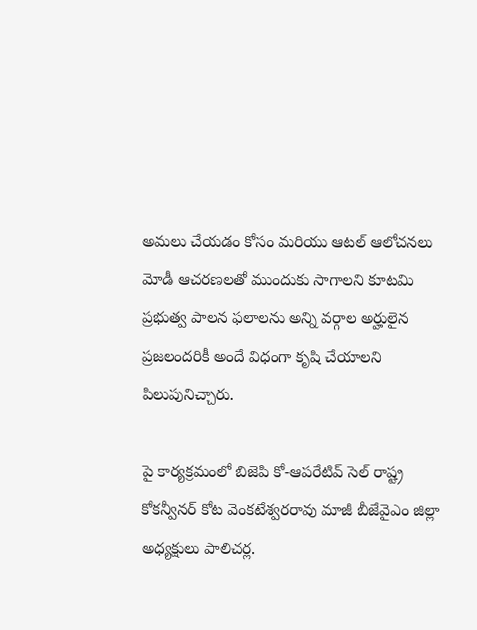అమలు చేయడం కోసం మరియు ఆటల్ ఆలోచనలు మోడీ ఆచరణలతో ముందుకు సాగాలని కూటమి ప్రభుత్వ పాలన ఫలాలను అన్ని వర్గాల అర్హులైన ప్రజలందరికీ అందే విధంగా కృషి చేయాలని పిలుపునిచ్చారు.

పై కార్యక్రమంలో బిజెపి కో-ఆపరేటివ్ సెల్ రాష్ట్ర కోకన్వీనర్ కోట వెంకటేశ్వరరావు మాజీ బీజేవైఎం జిల్లా అధ్యక్షులు పాలిచర్ల.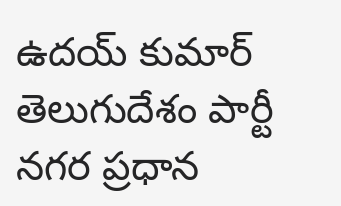ఉదయ్ కుమార్ తెలుగుదేశం పార్టీ నగర ప్రధాన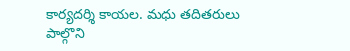కార్యదర్శి కాయల. మధు తదితరులు పాల్గొని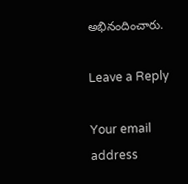అభినందించారు.

Leave a Reply

Your email address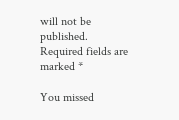will not be published. Required fields are marked *

You missed